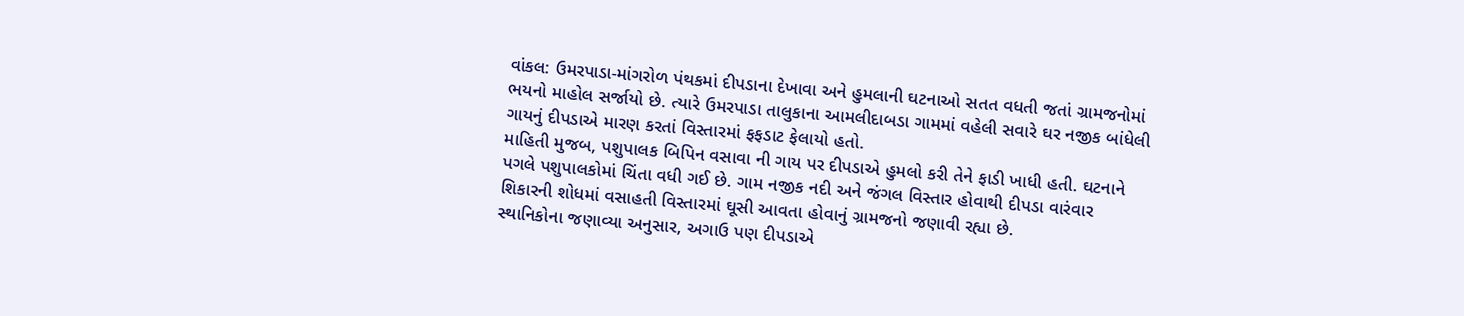વાંકલ: ઉમરપાડા-માંગરોળ પંથકમાં દીપડાના દેખાવા અને હુમલાની ઘટનાઓ સતત વધતી જતાં ગ્રામજનોમાં ભયનો માહોલ સર્જાયો છે. ત્યારે ઉમરપાડા તાલુકાના આમલીદાબડા ગામમાં વહેલી સવારે ઘર નજીક બાંધેલી ગાયનું દીપડાએ મારણ કરતાં વિસ્તારમાં ફફડાટ ફેલાયો હતો.
માહિતી મુજબ, પશુપાલક બિપિન વસાવા ની ગાય પર દીપડાએ હુમલો કરી તેને ફાડી ખાધી હતી. ઘટનાને પગલે પશુપાલકોમાં ચિંતા વધી ગઈ છે. ગામ નજીક નદી અને જંગલ વિસ્તાર હોવાથી દીપડા વારંવાર શિકારની શોધમાં વસાહતી વિસ્તારમાં ઘૂસી આવતા હોવાનું ગ્રામજનો જણાવી રહ્યા છે.
સ્થાનિકોના જણાવ્યા અનુસાર, અગાઉ પણ દીપડાએ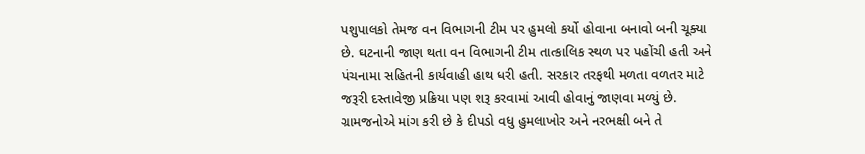પશુપાલકો તેમજ વન વિભાગની ટીમ પર હુમલો કર્યો હોવાના બનાવો બની ચૂક્યા છે. ઘટનાની જાણ થતા વન વિભાગની ટીમ તાત્કાલિક સ્થળ પર પહોંચી હતી અને પંચનામા સહિતની કાર્યવાહી હાથ ધરી હતી. સરકાર તરફથી મળતા વળતર માટે જરૂરી દસ્તાવેજી પ્રક્રિયા પણ શરૂ કરવામાં આવી હોવાનું જાણવા મળ્યું છે.
ગ્રામજનોએ માંગ કરી છે કે દીપડો વધુ હુમલાખોર અને નરભક્ષી બને તે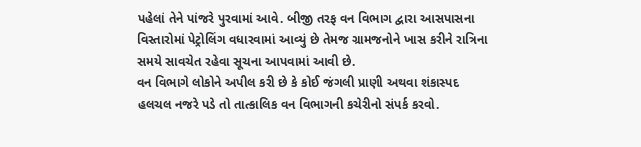પહેલાં તેને પાંજરે પુરવામાં આવે. બીજી તરફ વન વિભાગ દ્વારા આસપાસના વિસ્તારોમાં પેટ્રોલિંગ વધારવામાં આવ્યું છે તેમજ ગ્રામજનોને ખાસ કરીને રાત્રિના સમયે સાવચેત રહેવા સૂચના આપવામાં આવી છે.
વન વિભાગે લોકોને અપીલ કરી છે કે કોઈ જંગલી પ્રાણી અથવા શંકાસ્પદ હલચલ નજરે પડે તો તાત્કાલિક વન વિભાગની કચેરીનો સંપર્ક કરવો.